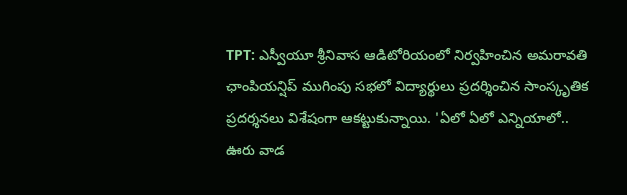TPT: ఎస్వీయూ శ్రీనివాస ఆడిటోరియంలో నిర్వహించిన అమరావతి ఛాంపియన్షిప్ ముగింపు సభలో విద్యార్థులు ప్రదర్శించిన సాంస్కృతిక ప్రదర్శనలు విశేషంగా ఆకట్టుకున్నాయి. 'ఏలో ఏలో ఎన్నియాలో.. ఊరు వాడ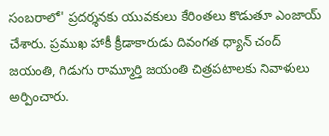సంబరాలో' ప్రదర్శనకు యువకులు కేరింతలు కొడుతూ ఎంజాయ్ చేశారు. ప్రముఖ హాకీ క్రీడాకారుడు దివంగత ధ్యాన్ చంద్ జయంతి, గిడుగు రామ్మూర్తి జయంతి చిత్రపటాలకు నివాళులు అర్పించారు.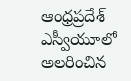ఆంధ్రప్రదేశ్
ఎస్వీయూలో అలరించిన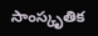సాంస్కృతిక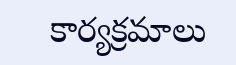కార్యక్రమాలు